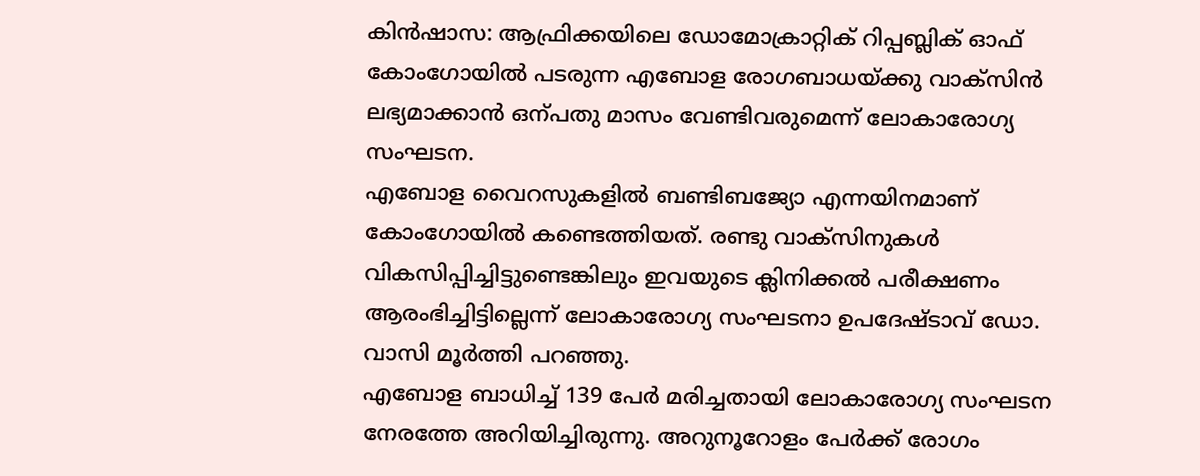കിൻഷാസ: ആഫ്രിക്കയിലെ ഡോമോക്രാറ്റിക് റിപ്പബ്ലിക് ഓഫ് കോംഗോയിൽ പടരുന്ന എബോള രോഗബാധയ്ക്കു വാക്സിൻ ലഭ്യമാക്കാൻ ഒന്പതു മാസം വേണ്ടിവരുമെന്ന് ലോകാരോഗ്യ സംഘടന.
എബോള വൈറസുകളിൽ ബണ്ടിബജ്യോ എന്നയിനമാണ് കോംഗോയിൽ കണ്ടെത്തിയത്. രണ്ടു വാക്സിനുകൾ വികസിപ്പിച്ചിട്ടുണ്ടെങ്കിലും ഇവയുടെ ക്ലിനിക്കൽ പരീക്ഷണം ആരംഭിച്ചിട്ടില്ലെന്ന് ലോകാരോഗ്യ സംഘടനാ ഉപദേഷ്ടാവ് ഡോ. വാസി മൂർത്തി പറഞ്ഞു.
എബോള ബാധിച്ച് 139 പേർ മരിച്ചതായി ലോകാരോഗ്യ സംഘടന നേരത്തേ അറിയിച്ചിരുന്നു. അറുനൂറോളം പേർക്ക് രോഗം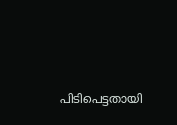പിടിപെട്ടതായി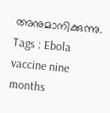അനുമാനിക്കുന്നു.
Tags : Ebola vaccine nine months